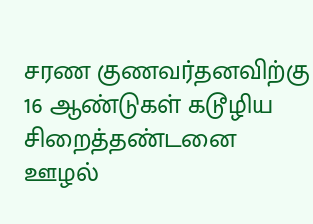சரண குணவர்தனவிற்கு 16 ஆண்டுகள் கடூழிய சிறைத்தண்டனை
ஊழல்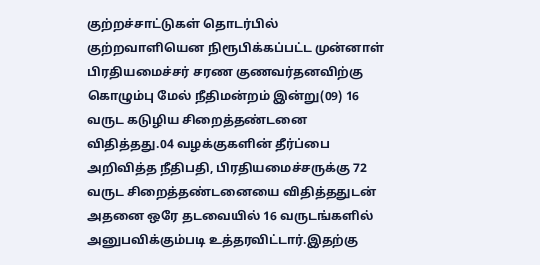குற்றச்சாட்டுகள் தொடர்பில் குற்றவாளியென நிரூபிக்கப்பட்ட முன்னாள் பிரதியமைச்சர் சரண குணவர்தனவிற்கு கொழும்பு மேல் நீதிமன்றம் இன்று(09) 16 வருட கடுழிய சிறைத்தண்டனை விதித்தது.04 வழக்குகளின் தீர்ப்பை அறிவித்த நீதிபதி, பிரதியமைச்சருக்கு 72 வருட சிறைத்தண்டனையை விதித்ததுடன் அதனை ஒரே தடவையில் 16 வருடங்களில் அனுபவிக்கும்படி உத்தரவிட்டார்.இதற்கு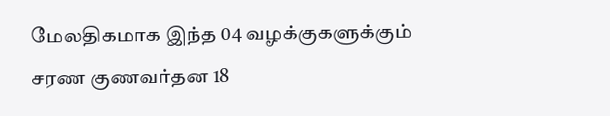மேலதிகமாக இந்த 04 வழக்குகளுக்கும் சரண குணவர்தன 18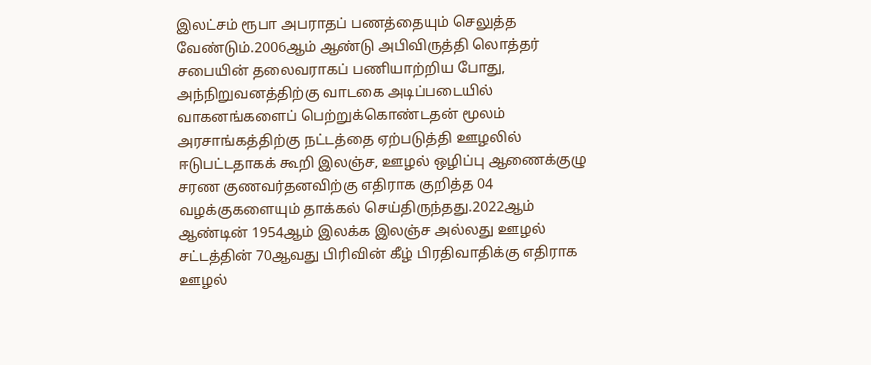இலட்சம் ரூபா அபராதப் பணத்தையும் செலுத்த வேண்டும்.2006ஆம் ஆண்டு அபிவிருத்தி லொத்தர் சபையின் தலைவராகப் பணியாற்றிய போது, அந்நிறுவனத்திற்கு வாடகை அடிப்படையில் வாகனங்களைப் பெற்றுக்கொண்டதன் மூலம் அரசாங்கத்திற்கு நட்டத்தை ஏற்படுத்தி ஊழலில் ஈடுபட்டதாகக் கூறி இலஞ்ச, ஊழல் ஒழிப்பு ஆணைக்குழு சரண குணவர்தனவிற்கு எதிராக குறித்த 04 வழக்குகளையும் தாக்கல் செய்திருந்தது.2022ஆம் ஆண்டின் 1954ஆம் இலக்க இலஞ்ச அல்லது ஊழல் சட்டத்தின் 70ஆவது பிரிவின் கீழ் பிரதிவாதிக்கு எதிராக ஊழல்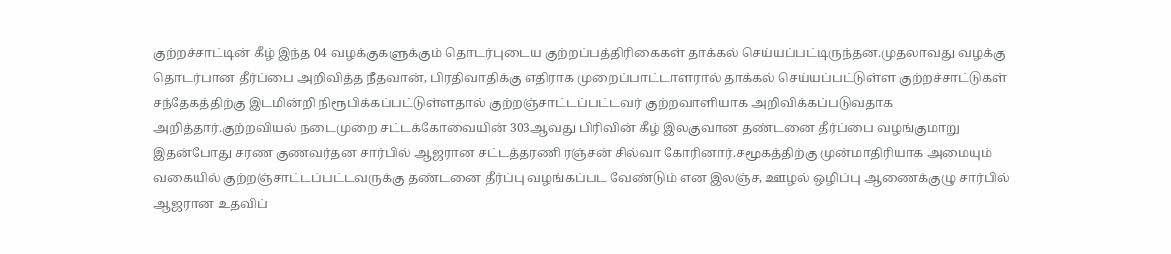குற்றச்சாட்டின் கீழ் இந்த 04 வழக்குகளுக்கும் தொடர்புடைய குற்றப்பத்திரிகைகள் தாக்கல் செய்யப்பட்டிருந்தன.முதலாவது வழக்கு தொடர்பான தீர்ப்பை அறிவித்த நீதவான், பிரதிவாதிக்கு எதிராக முறைப்பாட்டாளரால் தாக்கல் செய்யப்பட்டுள்ள குற்றச்சாட்டுகள் சந்தேகத்திற்கு இடமின்றி நிரூபிக்கப்பட்டுள்ளதால் குற்றஞ்சாட்டப்பட்டவர் குற்றவாளியாக அறிவிக்கப்படுவதாக அறித்தார்.குற்றவியல் நடைமுறை சட்டக்கோவையின் 303ஆவது பிரிவின் கீழ் இலகுவான தண்டனை தீர்ப்பை வழங்குமாறு இதன்போது சரண குணவர்தன சார்பில் ஆஜரான சட்டத்தரணி ரஞ்சன் சில்வா கோரினார்.சமூகத்திற்கு முன்மாதிரியாக அமையும் வகையில் குற்றஞ்சாட்டப்பட்டவருக்கு தண்டனை தீர்ப்பு வழங்கப்பட வேண்டும் என இலஞ்ச, ஊழல் ஒழிப்பு ஆணைக்குழு சார்பில் ஆஜரான உதவிப்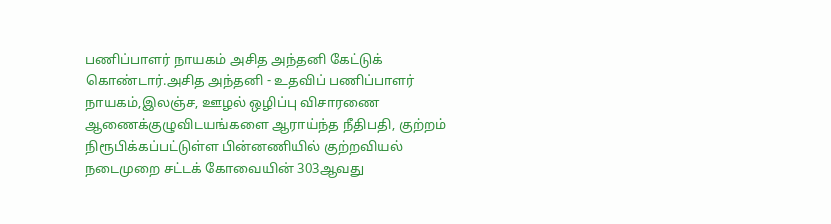பணிப்பாளர் நாயகம் அசித அந்தனி கேட்டுக் கொண்டார்.அசித அந்தனி - உதவிப் பணிப்பாளர் நாயகம்,இலஞ்ச, ஊழல் ஒழிப்பு விசாரணை ஆணைக்குழுவிடயங்களை ஆராய்ந்த நீதிபதி, குற்றம் நிரூபிக்கப்பட்டுள்ள பின்னணியில் குற்றவியல் நடைமுறை சட்டக் கோவையின் 303ஆவது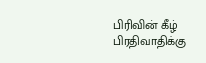பிரிவின் கீழ் பிரதிவாதிக்கு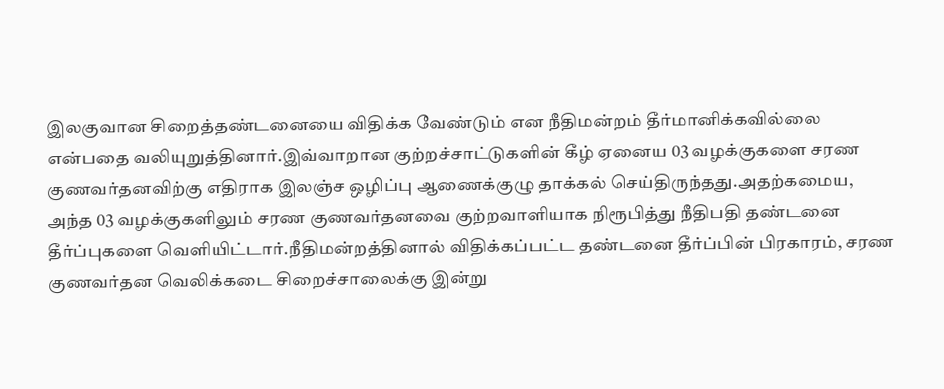இலகுவான சிறைத்தண்டனையை விதிக்க வேண்டும் என நீதிமன்றம் தீர்மானிக்கவில்லை என்பதை வலியுறுத்தினார்.இவ்வாறான குற்றச்சாட்டுகளின் கீழ் ஏனைய 03 வழக்குகளை சரண குணவர்தனவிற்கு எதிராக இலஞ்ச ஒழிப்பு ஆணைக்குழு தாக்கல் செய்திருந்தது.அதற்கமைய, அந்த 03 வழக்குகளிலும் சரண குணவர்தனவை குற்றவாளியாக நிரூபித்து நீதிபதி தண்டனை தீர்ப்புகளை வெளியிட்டார்.நீதிமன்றத்தினால் விதிக்கப்பட்ட தண்டனை தீர்ப்பின் பிரகாரம், சரண குணவர்தன வெலிக்கடை சிறைச்சாலைக்கு இன்று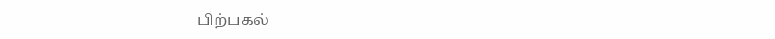பிற்பகல்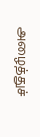அழைத்துச்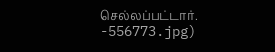செல்லப்பட்டார்.
-556773.jpg)